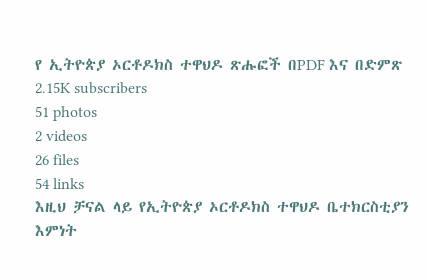የ ኢትዮጵያ ኦርቶዶክስ ተዋህዶ ጽሑፎች በPDF እና በድምጽ
2.15K subscribers
51 photos
2 videos
26 files
54 links
እዚህ ቻናል ላይ የኢትዮጵያ ኦርቶዶክስ ተዋህዶ ቤተክርስቲያን እምነት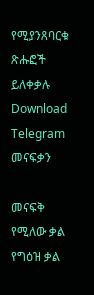የሚያንጸባርቁ ጽሑፎች ይለቀቃሉ
Download Telegram
መናፍቃን

መናፍቅ የሚለው ቃል የግዕዝ ቃል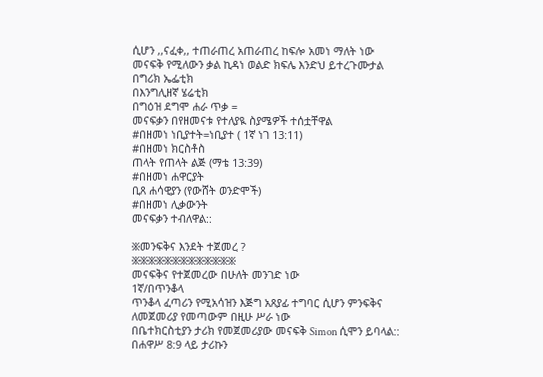ሲሆን ,,ናፈቀ,, ተጠራጠረ አጠራጠረ ከፍሎ አመነ ማለት ነው
መናፍቅ የሚለውን ቃል ኪዳነ ወልድ ክፍሌ እንድህ ይተረጉሙታል
በግሪክ ኤፌቲክ
በእንግሊዘኛ ሄሬቲክ
በግዕዝ ደግሞ ሐራ ጥቃ =
መናፍቃን በየዘመናቱ የተለያዪ ስያሜዎች ተሰቷቸዋል
#በዘመነ ነቢያተት=ነቢያተ ( 1ኛ ነገ 13:11)
#በዘመነ ክርስቶስ
ጠላት የጠላት ልጅ (ማቴ 13:39)
#በዘመነ ሐዋርያት
ቢጸ ሐሳዊያን (የውሸት ወንድሞች)
#በዘመነ ሊቃውንት
መናፍቃን ተብለዋል::

፠መንፍቅና እንደት ተጀመረ ?
፠፠፠፠፠፠፠፠፠፠፠፠፠
መናፍቅና የተጀመረው በሁለት መንገድ ነው
1ኛ/በጥንቆላ
ጥንቆላ ፈጣሪን የሚአሳዝን እጅግ አጸያፊ ተግባር ሲሆን ምንፍቅና ለመጀመሪያ የመጣውም በዚሁ ሥራ ነው
በቤተክርስቲያን ታሪክ የመጀመሪያው መናፍቅ Simon ሲሞን ይባላል::
በሐዋሥ 8:9 ላይ ታሪኩን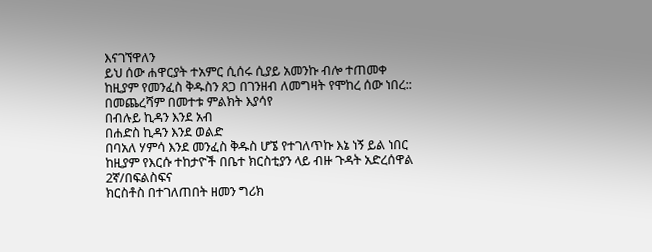እናገኘዋለን
ይህ ሰው ሐዋርያት ተአምር ሲሰሩ ሲያይ አመንኩ ብሎ ተጠመቀ
ከዚያም የመንፈስ ቅዱስን ጸጋ በገንዘብ ለመግዛት የሞከረ ሰው ነበረ::
በመጨረሻም በመተቱ ምልክት እያሳየ
በብሉይ ኪዳን እንደ አብ
በሐድስ ኪዳን እንደ ወልድ
በባአለ ሃምሳ እንደ መንፈስ ቅዱስ ሆኜ የተገለጥኩ እኔ ነኝ ይል ነበር
ከዚያም የእርሱ ተከታዮች በቤተ ክርስቲያን ላይ ብዙ ጉዳት አድረሰዋል
2ኛ/በፍልስፍና
ክርስቶስ በተገለጠበት ዘመን ግሪክ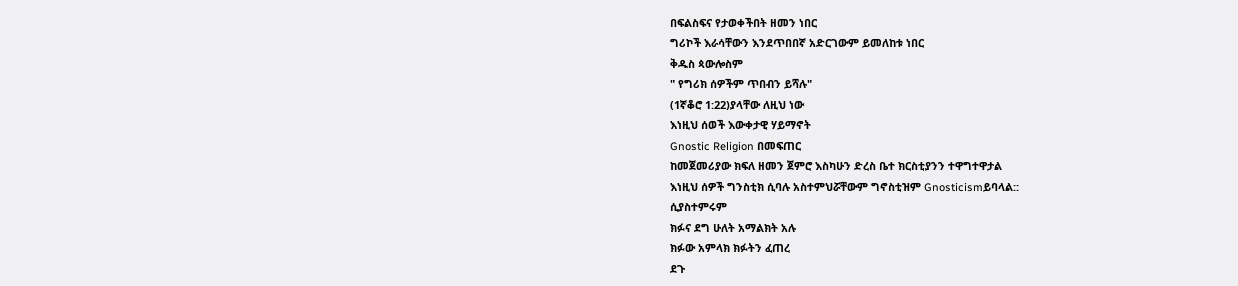በፍልስፍና የታወቀችበት ዘመን ነበር
ግሪኮች እራሳቸውን እንደጥበበኛ አድርገውም ይመለከቱ ነበር
ቅዱስ ጳውሎስም
" የግሪክ ሰዎችም ጥበብን ይሻሉ"
(1ኛቆሮ 1:22)ያላቸው ለዚህ ነው
እነዚህ ሰወች እውቀታዊ ሃይማኖት
Gnostic Religion በመፍጠር
ከመጀመሪያው ክፍለ ዘመን ጀምሮ እስካሁን ድረስ ቤተ ክርስቲያንን ተዋግተዋታል
እነዚህ ሰዎች ግንስቲክ ሲባሉ አስተምህሯቸውም ግኖስቲዝም Gnosticismይባላል::
ሲያስተምሩም
ክፉና ደግ ሁለት አማልክት አሉ
ክፉው አምላክ ክፉትን ፈጠረ
ደጉ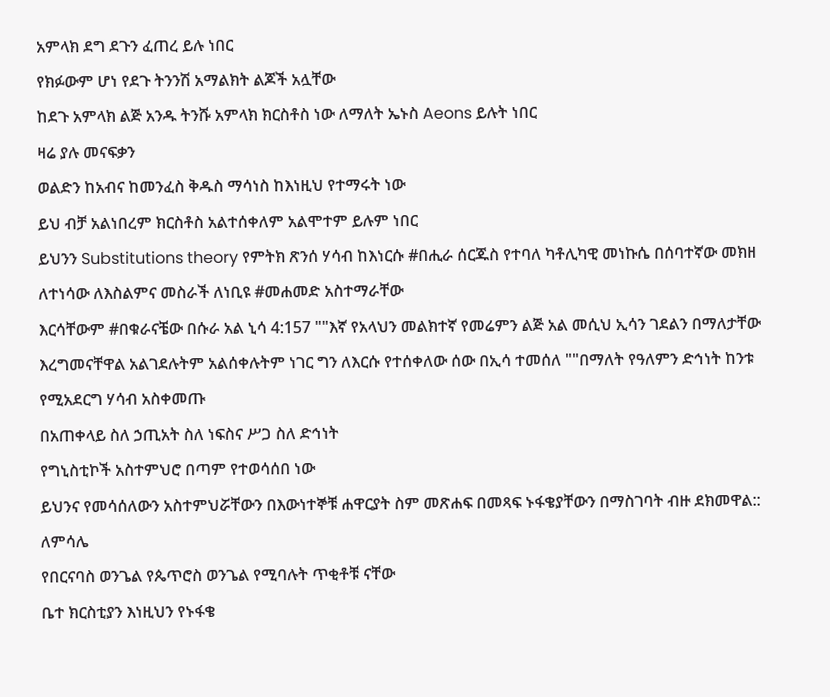አምላክ ደግ ደጉን ፈጠረ ይሉ ነበር
የክፉውም ሆነ የደጉ ትንንሽ አማልክት ልጆች አሏቸው
ከደጉ አምላክ ልጅ አንዱ ትንሹ አምላክ ክርስቶስ ነው ለማለት ኤኑስ Aeons ይሉት ነበር
ዛሬ ያሉ መናፍቃን
ወልድን ከአብና ከመንፈስ ቅዱስ ማሳነስ ከእነዚህ የተማሩት ነው
ይህ ብቻ አልነበረም ክርስቶስ አልተሰቀለም አልሞተም ይሉም ነበር
ይህንን Substitutions theory የምትክ ጽንሰ ሃሳብ ከእነርሱ #በሒራ ሰርጁስ የተባለ ካቶሊካዊ መነኩሴ በሰባተኛው መክዘ ለተነሳው ለእስልምና መስራች ለነቢዩ #መሐመድ አስተማራቸው
እርሳቸውም #በቁራናቼው በሱራ አል ኒሳ 4:157 ""እኛ የአላህን መልክተኛ የመሬምን ልጅ አል መሲህ ኢሳን ገደልን በማለታቸው እረግመናቸዋል አልገደሉትም አልሰቀሉትም ነገር ግን ለእርሱ የተሰቀለው ሰው በኢሳ ተመሰለ ""በማለት የዓለምን ድኅነት ከንቱ የሚአደርግ ሃሳብ አስቀመጡ
በአጠቀላይ ስለ ኃጢአት ስለ ነፍስና ሥጋ ስለ ድኅነት
የግኒስቲኮች አስተምህሮ በጣም የተወሳሰበ ነው
ይህንና የመሳሰለውን አስተምህሯቸውን በእውነተኞቹ ሐዋርያት ስም መጽሐፍ በመጻፍ ኑፋቄያቸውን በማስገባት ብዙ ደክመዋል::
ለምሳሌ
የበርናባስ ወንጌል የጴጥሮስ ወንጌል የሚባሉት ጥቂቶቹ ናቸው
ቤተ ክርስቲያን እነዚህን የኑፋቄ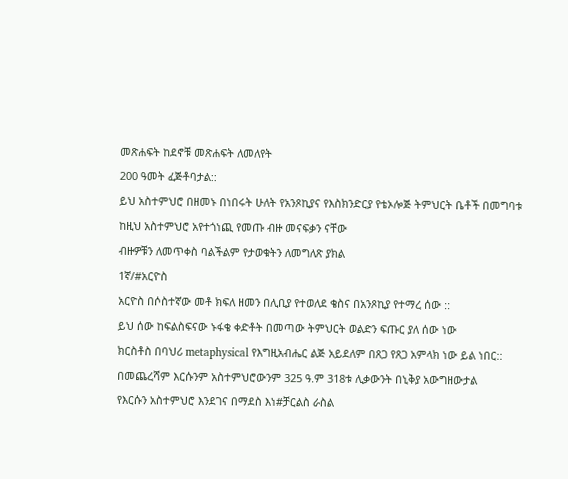መጽሐፍት ከደኖቹ መጽሐፍት ለመለየት
200 ዓመት ፈጅቶባታል::
ይህ አስተምህሮ በዘመኑ በነበሩት ሁለት የአንጾኪያና የእስክንድርያ የቴኦሎጅ ትምህርት ቤቶች በመግባቱ
ከዚህ አስተምህሮ አየተጎነጪ የመጡ ብዙ መናፍቃን ናቸው
ብዙዎቹን ለመጥቀስ ባልችልም የታወቁትን ለመግለጽ ያክል
1ኛ/#አርዮስ
አርዮስ በሶስተኛው መቶ ክፍለ ዘመን በሊቢያ የተወለደ ቄስና በአንጾኪያ የተማረ ሰው ::
ይህ ሰው ከፍልስፍናው ኑፋቄ ቀድቶት በመጣው ትምህርት ወልድን ፍጡር ያለ ሰው ነው
ክርስቶስ በባህሪ metaphysical የእግዚአብሔር ልጅ አይደለም በጸጋ የጸጋ አምላክ ነው ይል ነበር::
በመጨረሻም እርሱንም አስተምህሮውንም 325 ዓ.ም 318ቱ ሊቃውንት በኒቅያ አውግዘውታል
የእርሱን አስተምህሮ እንደገና በማደስ እነ#ቻርልስ ራስል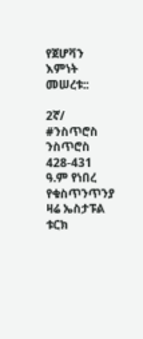የጀሆቫን እምነት መሠረቱ::

2ኛ/ #ንስጥሮስ
ንስጥሮስ 428-431 ዓ.ም የነበረ የቁስጥንጥንያ ዛሬ ኤስታፑል ቱርክ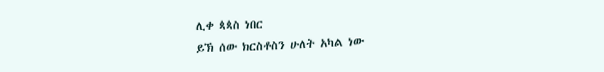ሊቀ ጳጳስ ነበር
ይኽ ሰው ክርስቶስን ሁለት አካል ነው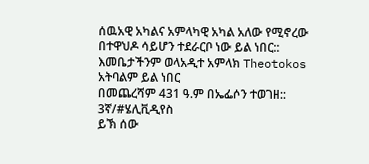ሰዉአዊ አካልና አምላካዊ አካል አለው የሚኖረው በተዋህዶ ሳይሆን ተደራርቦ ነው ይል ነበር::
እመቤታችንም ወላአዲተ አምላክ Theotokos አትባልም ይል ነበር
በመጨረሻም 431 ዓ.ም በኤፌሶን ተወገዘ::
3ኛ/#ሄሊቪዲየስ
ይኽ ሰው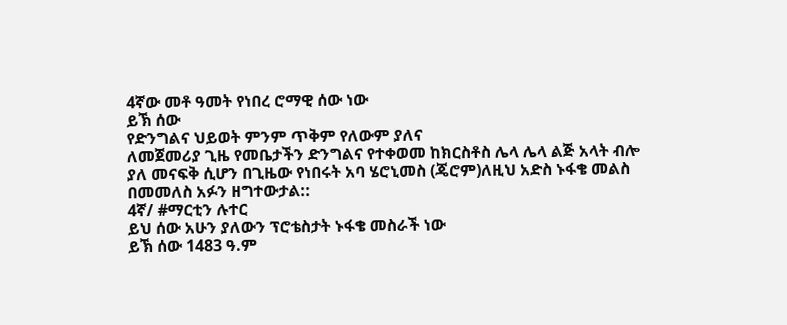4ኛው መቶ ዓመት የነበረ ሮማዊ ሰው ነው
ይኽ ሰው
የድንግልና ህይወት ምንም ጥቅም የለውም ያለና
ለመጀመሪያ ጊዜ የመቤታችን ድንግልና የተቀወመ ከክርስቶስ ሌላ ሌላ ልጅ አላት ብሎ ያለ መናፍቅ ሲሆን በጊዜው የነበሩት አባ ሄሮኒመስ (ጄሮም)ለዚህ አድስ ኑፋቄ መልስ በመመለስ አፉን ዘግተውታል::
4ኛ/ #ማርቲን ሉተር
ይህ ሰው አሁን ያለውን ፕሮቴስታት ኑፋቄ መስራች ነው
ይኽ ሰው 1483 ዓ.ም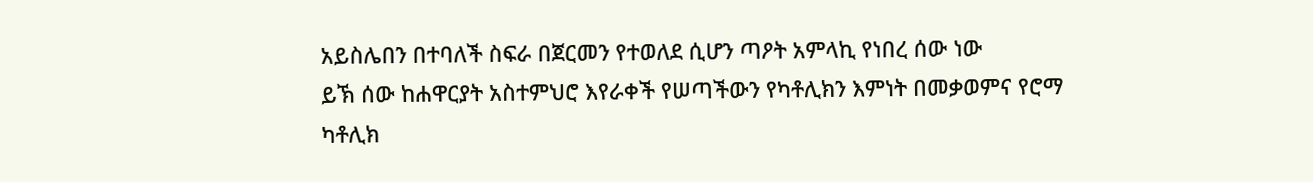አይስሌበን በተባለች ስፍራ በጀርመን የተወለደ ሲሆን ጣዖት አምላኪ የነበረ ሰው ነው
ይኽ ሰው ከሐዋርያት አስተምህሮ እየራቀች የሠጣችውን የካቶሊክን እምነት በመቃወምና የሮማ ካቶሊክ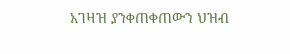አገዛዝ ያንቀጠቀጠውን ህዝብ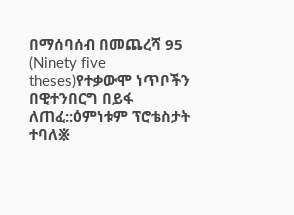በማሰባሰብ በመጨረሻ 95 (Ninety five theses)የተቃውሞ ነጥቦችን በዊተንበርግ በይፋ ለጠፈ::ዕምነቱም ፕሮቴስታት ተባለ፠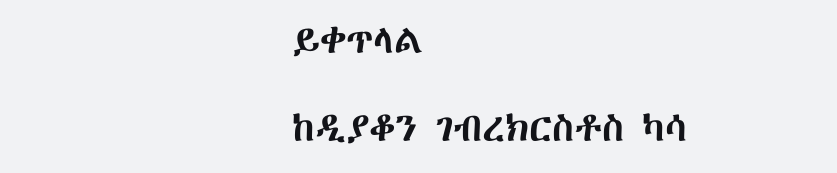ይቀጥላል

ከዲያቆን ገብረክርስቶስ ካሳ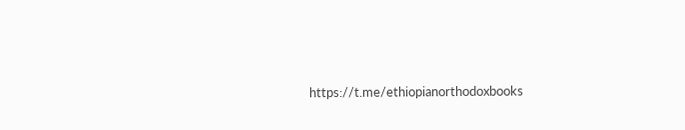https://t.me/ethiopianorthodoxbooks